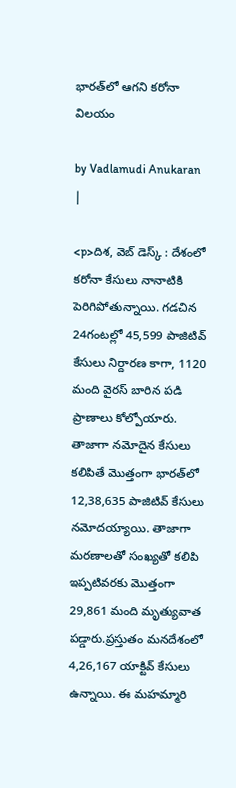భారత్‌‌లో ఆగని కరోనా విలయం

by Vadlamudi Anukaran |

<p>దిశ, వెబ్ డెస్క్ : దేశంలో కరోనా కేసులు నానాటికి పెరిగిపోతున్నాయి. గడచిన 24గంటల్లో 45,599 పాజిటివ్ కేసులు నిర్దారణ కాగా, 1120 మంది వైరస్ బారిన పడి ప్రాణాలు కోల్పోయారు. తాజాగా నమోదైన కేసులు కలిపితే మొత్తంగా భారత్‌లో 12,38,635 పాజిటివ్ కేసులు నమోదయ్యాయి. తాజాగా మరణాలతో సంఖ్యతో కలిపి ఇప్పటివరకు మొత్తంగా 29,861 మంది మృత్యువాత పడ్డారు.ప్రస్తుతం మనదేశంలో 4,26,167 యాక్టివ్ కేసులు ఉన్నాయి. ఈ మహమ్మారి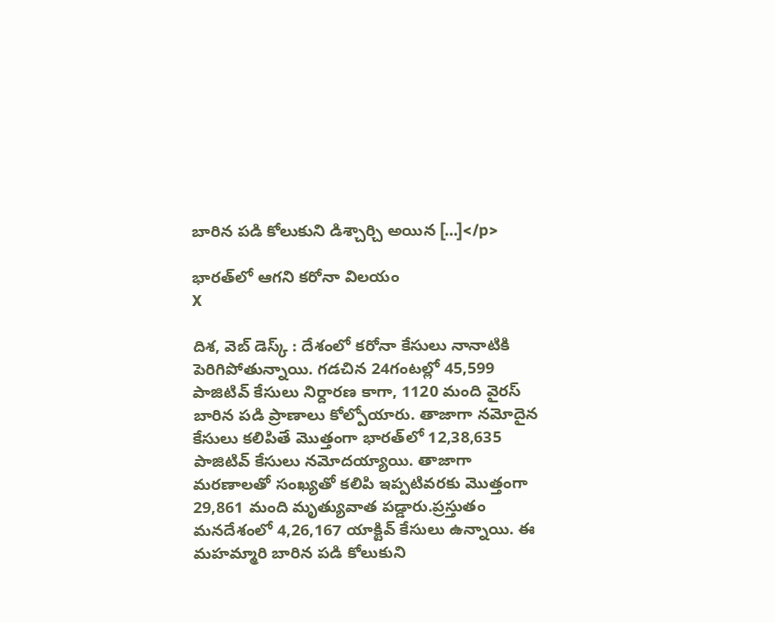బారిన పడి కోలుకుని డిశ్చార్చి అయిన […]</p>

భారత్‌‌లో ఆగని కరోనా విలయం
X

దిశ, వెబ్ డెస్క్ : దేశంలో కరోనా కేసులు నానాటికి పెరిగిపోతున్నాయి. గడచిన 24గంటల్లో 45,599 పాజిటివ్ కేసులు నిర్దారణ కాగా, 1120 మంది వైరస్ బారిన పడి ప్రాణాలు కోల్పోయారు. తాజాగా నమోదైన కేసులు కలిపితే మొత్తంగా భారత్‌లో 12,38,635 పాజిటివ్ కేసులు నమోదయ్యాయి. తాజాగా మరణాలతో సంఖ్యతో కలిపి ఇప్పటివరకు మొత్తంగా 29,861 మంది మృత్యువాత పడ్డారు.ప్రస్తుతం మనదేశంలో 4,26,167 యాక్టివ్ కేసులు ఉన్నాయి. ఈ మహమ్మారి బారిన పడి కోలుకుని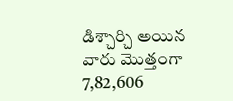డిశ్చార్చి అయిన వారు మొత్తంగా 7,82,606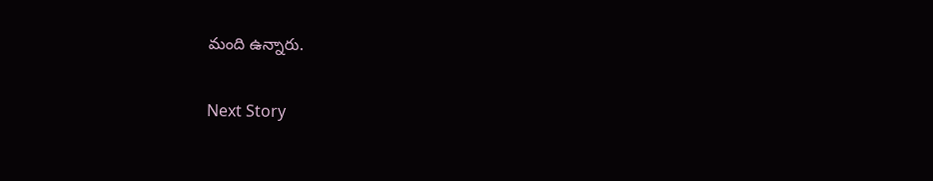మంది ఉన్నారు.

Next Story